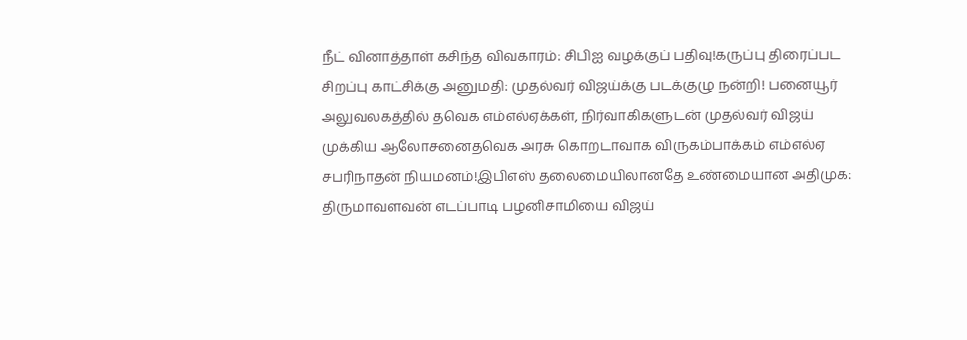நீட் வினாத்தாள் கசிந்த விவகாரம்: சிபிஐ வழக்குப் பதிவு!கருப்பு திரைப்பட சிறப்பு காட்சிக்கு அனுமதி: முதல்வர் விஜய்க்கு படக்குழு நன்றி! பனையூர் அலுவலகத்தில் தவெக எம்எல்ஏக்கள், நிர்வாகிகளுடன் முதல்வர் விஜய் முக்கிய ஆலோசனைதவெக அரசு கொறடாவாக விருகம்பாக்கம் எம்எல்ஏ சபரிநாதன் நியமனம்!இபிஎஸ் தலைமையிலானதே உண்மையான அதிமுக: திருமாவளவன் எடப்பாடி பழனிசாமியை விஜய்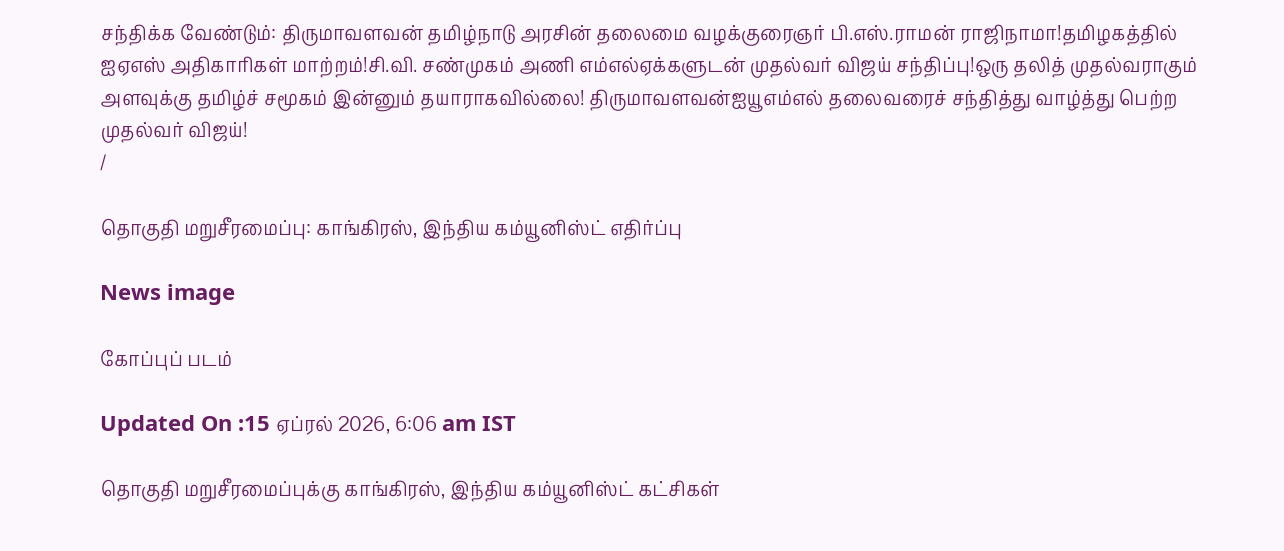சந்திக்க வேண்டும்: திருமாவளவன் தமிழ்நாடு அரசின் தலைமை வழக்குரைஞர் பி.எஸ்.ராமன் ராஜிநாமா!தமிழகத்தில் ஐஏஎஸ் அதிகாரிகள் மாற்றம்!சி.வி. சண்முகம் அணி எம்எல்ஏக்களுடன் முதல்வர் விஜய் சந்திப்பு!ஒரு தலித் முதல்வராகும் அளவுக்கு தமிழ்ச் சமூகம் இன்னும் தயாராகவில்லை! திருமாவளவன்ஐயூஎம்எல் தலைவரைச் சந்தித்து வாழ்த்து பெற்ற முதல்வர் விஜய்!
/

தொகுதி மறுசீரமைப்பு: காங்கிரஸ், இந்திய கம்யூனிஸ்ட் எதிர்ப்பு

News image

கோப்புப் படம்

Updated On :15 ஏப்ரல் 2026, 6:06 am IST

தொகுதி மறுசீரமைப்புக்கு காங்கிரஸ், இந்திய கம்யூனிஸ்ட் கட்சிகள்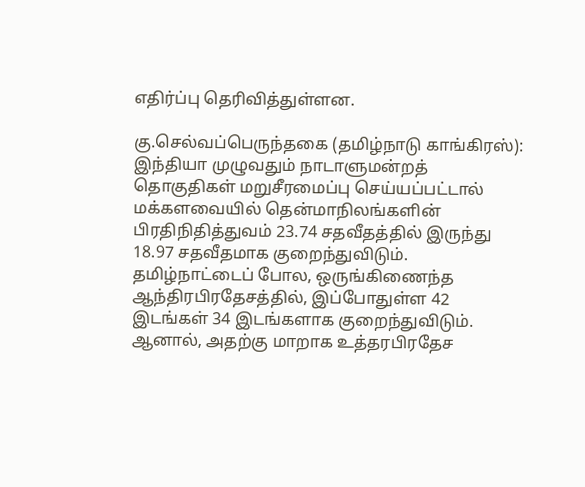எதிர்ப்பு தெரிவித்துள்ளன.

கு.செல்வப்பெருந்தகை (தமிழ்நாடு காங்கிரஸ்): இந்தியா முழுவதும் நாடாளுமன்றத் தொகுதிகள் மறுசீரமைப்பு செய்யப்பட்டால் மக்களவையில் தென்மாநிலங்களின் பிரதிநிதித்துவம் 23.74 சதவீதத்தில் இருந்து 18.97 சதவீதமாக குறைந்துவிடும். தமிழ்நாட்டைப் போல, ஒருங்கிணைந்த ஆந்திரபிரதேசத்தில், இப்போதுள்ள 42 இடங்கள் 34 இடங்களாக குறைந்துவிடும். ஆனால், அதற்கு மாறாக உத்தரபிரதேச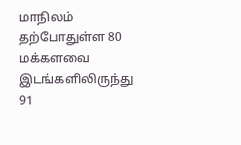மாநிலம் தற்போதுள்ள 80 மக்களவை இடங்களிலிருந்து 91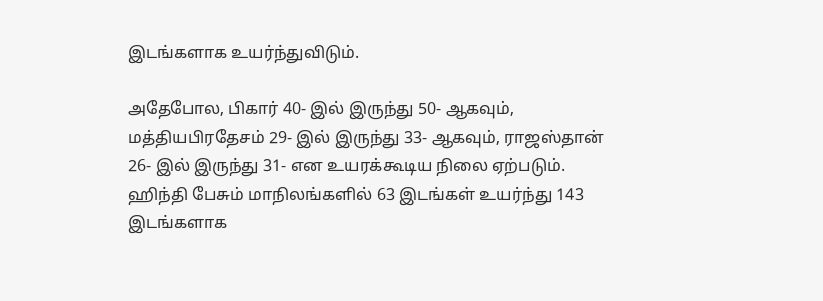இடங்களாக உயர்ந்துவிடும்.

அதேபோல, பிகார் 40- இல் இருந்து 50- ஆகவும், மத்தியபிரதேசம் 29- இல் இருந்து 33- ஆகவும், ராஜஸ்தான் 26- இல் இருந்து 31- என உயரக்கூடிய நிலை ஏற்படும். ஹிந்தி பேசும் மாநிலங்களில் 63 இடங்கள் உயர்ந்து 143 இடங்களாக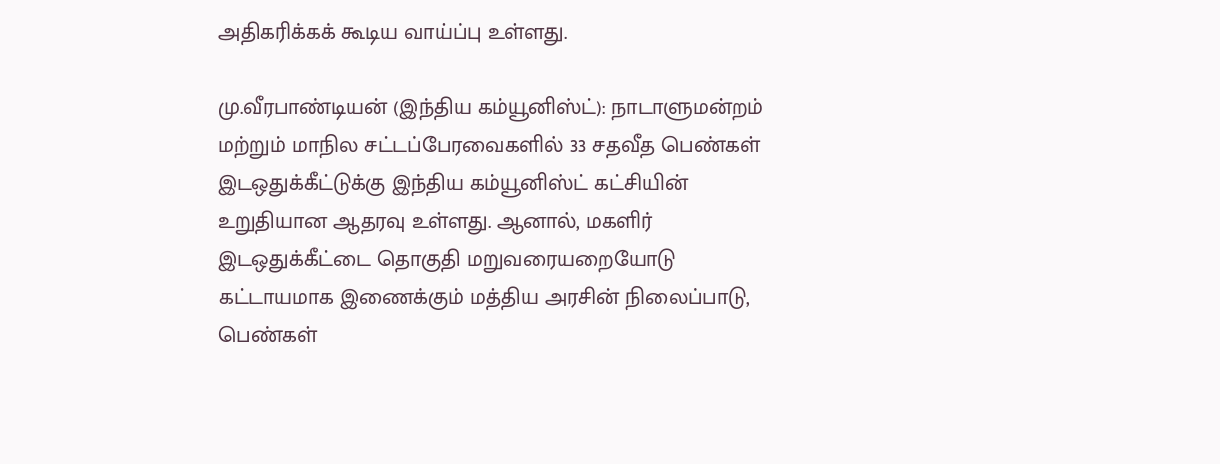அதிகரிக்கக் கூடிய வாய்ப்பு உள்ளது.

மு.வீரபாண்டியன் (இந்திய கம்யூனிஸ்ட்): நாடாளுமன்றம் மற்றும் மாநில சட்டப்பேரவைகளில் 33 சதவீத பெண்கள் இடஒதுக்கீட்டுக்கு இந்திய கம்யூனிஸ்ட் கட்சியின் உறுதியான ஆதரவு உள்ளது. ஆனால், மகளிர் இடஒதுக்கீட்டை தொகுதி மறுவரையறையோடு கட்டாயமாக இணைக்கும் மத்திய அரசின் நிலைப்பாடு, பெண்கள்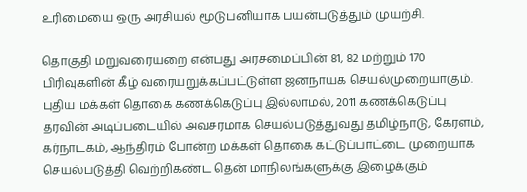உரிமையை ஒரு அரசியல் மூடுபனியாக பயன்படுத்தும் முயற்சி.

தொகுதி மறுவரையறை என்பது அரசமைப்பின் 81, 82 மற்றும் 170 பிரிவுகளின் கீழ் வரையறுக்கப்பட்டுள்ள ஜனநாயக செயல்முறையாகும். புதிய மக்கள் தொகை கணக்கெடுப்பு இல்லாமல், 2011 கணக்கெடுப்பு தரவின் அடிப்படையில் அவசரமாக செயல்படுத்துவது தமிழ்நாடு, கேரளம், கர்நாடகம், ஆந்திரம் போன்ற மக்கள் தொகை கட்டுப்பாட்டை முறையாக செயல்படுத்தி வெற்றிகண்ட தென் மாநிலங்களுக்கு இழைக்கும்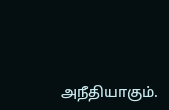அநீதியாகும்.